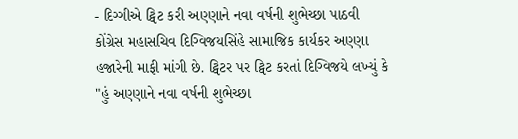- દિગ્ગીએ ટ્વિટ કરી અણ્ણાને નવા વર્ષની શુભેચ્છા પાઠવી
કોંગ્રેસ મહાસચિવ દિગ્વિજયસિંહે સામાજિક કાર્યકર અણ્ણા હજારેની માફી માંગી છે. ટ્વિટર પર ટ્વિટ કરતાં દિગ્વિજયે લખ્યું કે "હું અણ્ણાને નવા વર્ષની શુભેચ્છા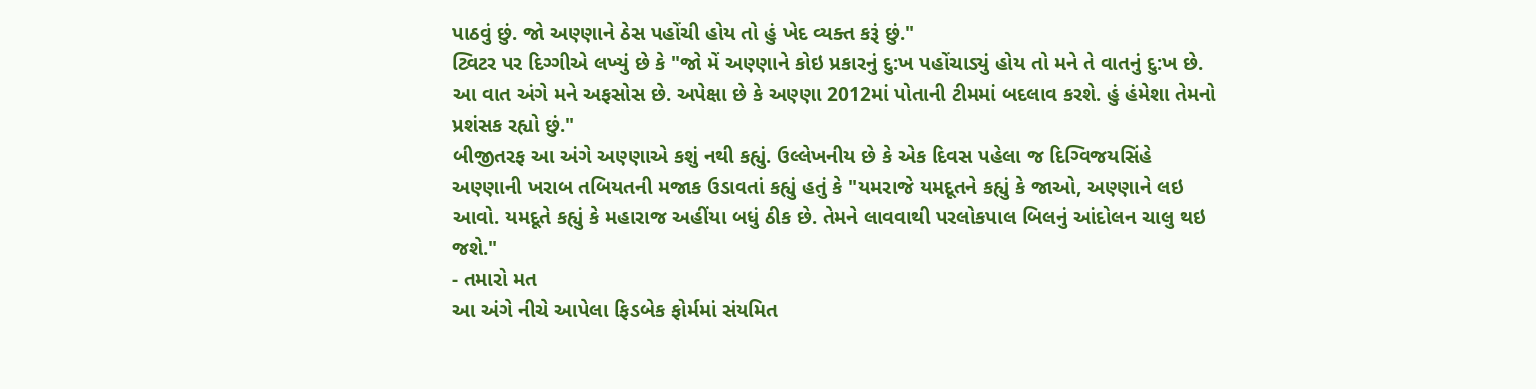પાઠવું છું. જો અણ્ણાને ઠેસ પહોંચી હોય તો હું ખેદ વ્યક્ત કરૂં છું."
ટ્વિટર પર દિગ્ગીએ લખ્યું છે કે "જો મેં અણ્ણાને કોઇ પ્રકારનું દુ:ખ પહોંચાડ્યું હોય તો મને તે વાતનું દુ:ખ છે. આ વાત અંગે મને અફસોસ છે. અપેક્ષા છે કે અણ્ણા 2012માં પોતાની ટીમમાં બદલાવ કરશે. હું હંમેશા તેમનો પ્રશંસક રહ્યો છું."
બીજીતરફ આ અંગે અણ્ણાએ કશું નથી કહ્યું. ઉલ્લેખનીય છે કે એક દિવસ પહેલા જ દિગ્વિજયસિંહે અણ્ણાની ખરાબ તબિયતની મજાક ઉડાવતાં કહ્યું હતું કે "યમરાજે યમદૂતને કહ્યું કે જાઓ, અણ્ણાને લઇ આવો. યમદૂતે કહ્યું કે મહારાજ અહીંયા બધું ઠીક છે. તેમને લાવવાથી પરલોકપાલ બિલનું આંદોલન ચાલુ થઇ જશે."
- તમારો મત
આ અંગે નીચે આપેલા ફિડબેક ફોર્મમાં સંયમિત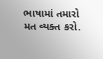ભાષામાં તમારો મત વ્યક્ત કરો.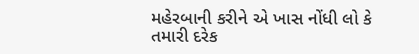મહેરબાની કરીને એ ખાસ નોંધી લો કે તમારી દરેક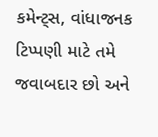કમેન્ટ્સ, વાંધાજનક ટિપ્પણી માટે તમે જવાબદાર છો અને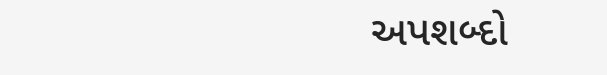અપશબ્દો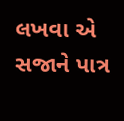લખવા એ સજાને પાત્ર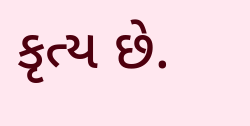કૃત્ય છે.